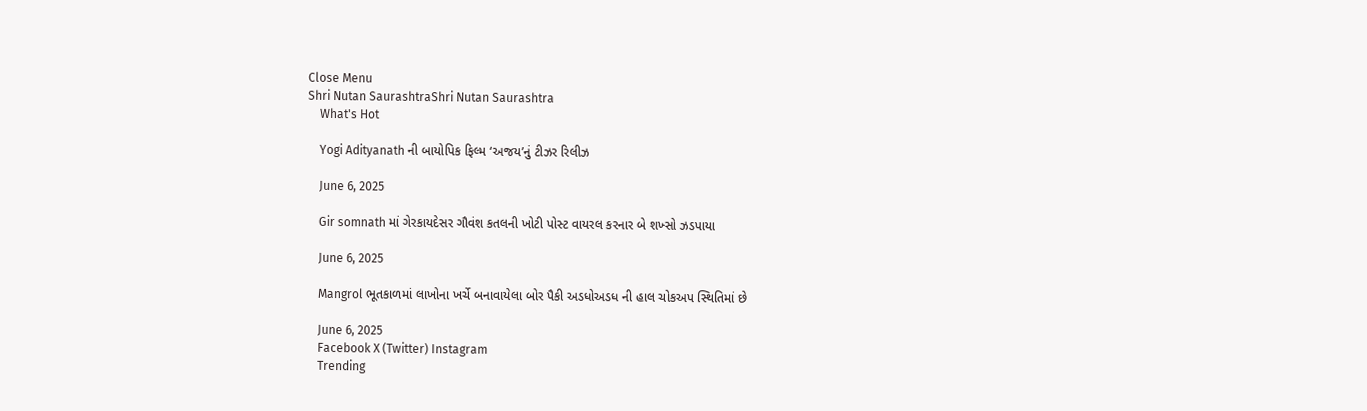Close Menu
Shri Nutan SaurashtraShri Nutan Saurashtra
    What's Hot

    Yogi Adityanath ની બાયોપિક ફિલ્મ ‘અજય’નું ટીઝર રિલીઝ

    June 6, 2025

    Gir somnath માં ગેરકાયદેસર ગૌવંશ કતલની ખોટી પોસ્ટ વાયરલ કરનાર બે શખ્સો ઝડપાયા

    June 6, 2025

    Mangrol ભૂતકાળમાં લાખોના ખર્ચે બનાવાયેલા બોર પૈકી અડધોઅડધ ની હાલ ચોકઅપ સ્થિતિમાં છે

    June 6, 2025
    Facebook X (Twitter) Instagram
    Trending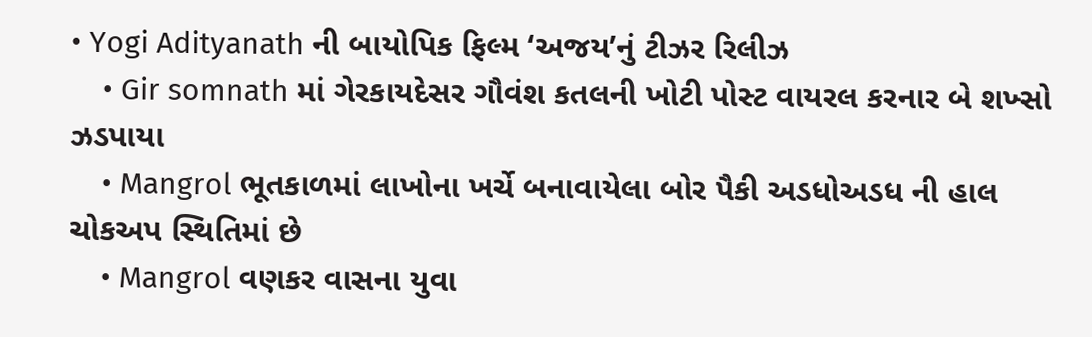• Yogi Adityanath ની બાયોપિક ફિલ્મ ‘અજય’નું ટીઝર રિલીઝ
    • Gir somnath માં ગેરકાયદેસર ગૌવંશ કતલની ખોટી પોસ્ટ વાયરલ કરનાર બે શખ્સો ઝડપાયા
    • Mangrol ભૂતકાળમાં લાખોના ખર્ચે બનાવાયેલા બોર પૈકી અડધોઅડધ ની હાલ ચોકઅપ સ્થિતિમાં છે
    • Mangrol વણકર વાસના યુવા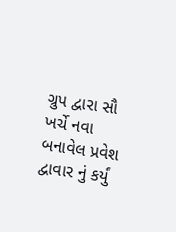ગ્રુપ દ્વારા સૌ ખર્ચે નવા બનાવેલ પ્રવેશ દ્વાવાર નું કર્યું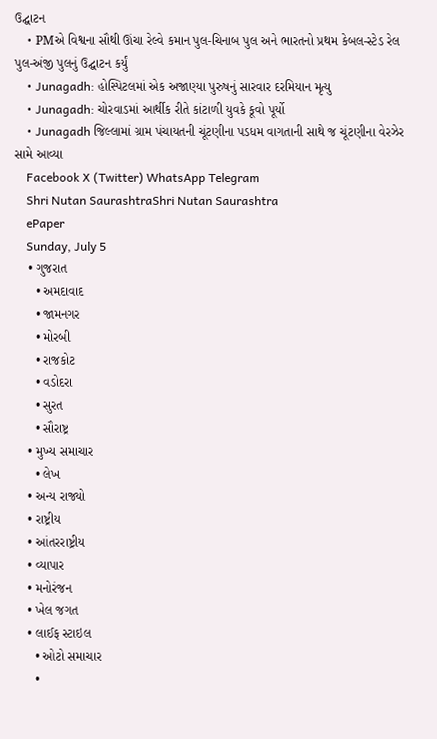ઉદ્ઘાટન
    • PMએ વિશ્વના સૌથી ઊંચા રેલ્વે કમાન પુલ-ચિનાબ પુલ અને ભારતનો પ્રથમ કેબલ-સ્ટેડ રેલ પુલ-અંજી પુલનું ઉદ્ઘાટન કર્યું
    • Junagadh: હોસ્પિટલમાં એક અજાણ્યા પુરુષનું સારવાર દરમિયાન મૃત્યુ
    • Junagadh: ચોરવાડમાં આર્થીક રીતે કાંટાળી યુવકે કૂવો પૂર્યો
    • Junagadh જિલ્લામાં ગ્રામ પંચાયતની ચૂંટણીના પડધમ વાગતાની સાથે જ ચૂંટણીના વેરઝેર સામે આવ્યા
    Facebook X (Twitter) WhatsApp Telegram
    Shri Nutan SaurashtraShri Nutan Saurashtra
    ePaper
    Sunday, July 5
    • ગુજરાત
      • અમદાવાદ
      • જામનગર
      • મોરબી
      • રાજકોટ
      • વડોદરા
      • સુરત
      • સૌરાષ્ટ્ર
    • મુખ્ય સમાચાર
      • લેખ
    • અન્ય રાજ્યો
    • રાષ્ટ્રીય
    • આંતરરાષ્ટ્રીય
    • વ્યાપાર
    • મનોરંજન
    • ખેલ જગત
    • લાઈફ સ્ટાઇલ
      • ઓટો સમાચાર
      •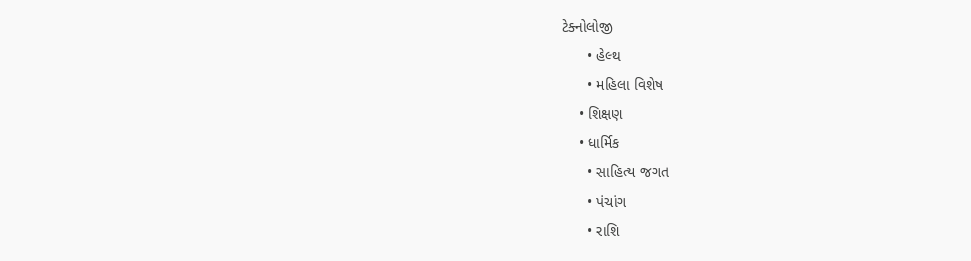ટેક્નોલોજી
      • હેલ્થ
      • મહિલા વિશેષ
    • શિક્ષણ
    • ધાર્મિક
      • સાહિત્ય જગત
      • પંચાંગ
      • રાશિ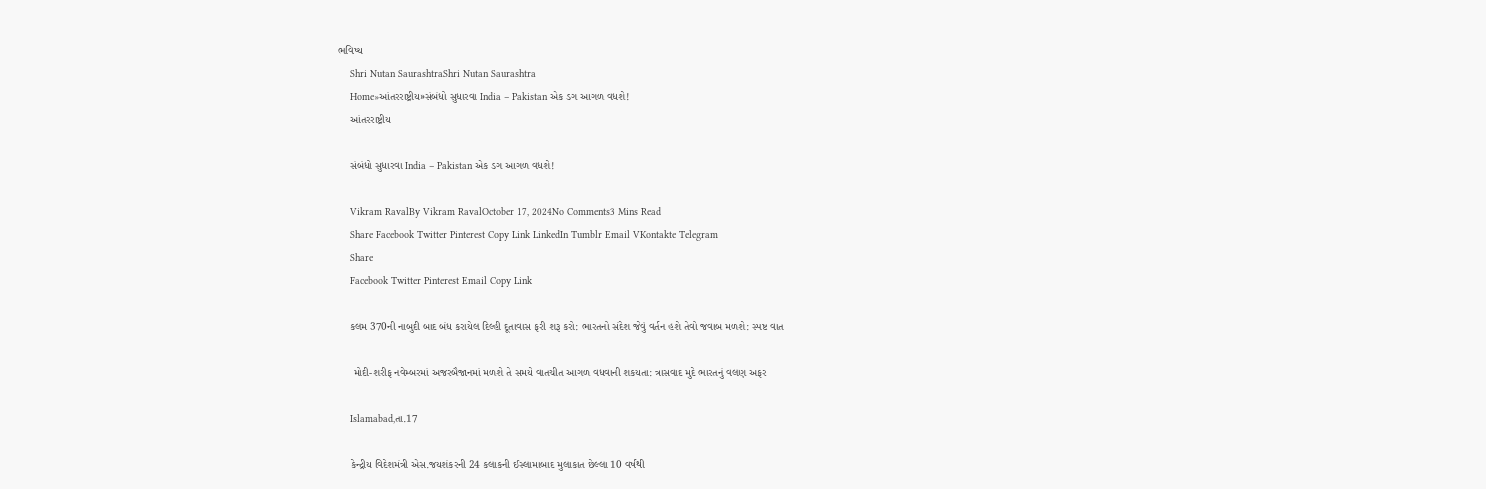ભવિષ્ય
    Shri Nutan SaurashtraShri Nutan Saurashtra
    Home»આંતરરાષ્ટ્રીય»સંબંધો સુધારવા India – Pakistan એક ડગ આગળ વધશે!
    આંતરરાષ્ટ્રીય

    સંબંધો સુધારવા India – Pakistan એક ડગ આગળ વધશે!

    Vikram RavalBy Vikram RavalOctober 17, 2024No Comments3 Mins Read
    Share Facebook Twitter Pinterest Copy Link LinkedIn Tumblr Email VKontakte Telegram
    Share
    Facebook Twitter Pinterest Email Copy Link

    કલમ 370ની નાબુદી બાદ બંધ કરાયેલ દિલ્હી દૂતાવાસ ફરી શરૂ કરો: ભારતનો સંદેશ જેવું વર્તન હશે તેવો જવાબ મળશે: સ્પષ્ટ વાત

     મોદી-શરીફ નવેમ્બરમાં અજરબૈજાનમાં મળશે તે સમયે વાતચીત આગળ વધવાની શકયતા: ત્રાસવાદ મુદે ભારતનું વલણ અફર

    Islamabad,તા.17

    કેન્દ્રીય વિદેશમંત્રી એસ.જયશંકરની 24 કલાકની ઈસ્લામાબાદ મુલાકાત છેલ્લા 10 વર્ષથી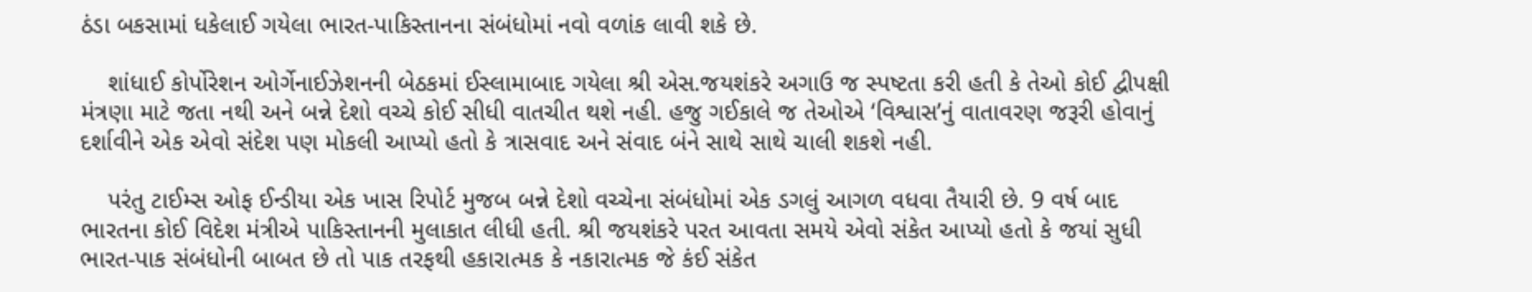ઠંડા બકસામાં ધકેલાઈ ગયેલા ભારત-પાકિસ્તાનના સંબંધોમાં નવો વળાંક લાવી શકે છે.

    શાંધાઈ કોર્પોરેશન ઓર્ગેનાઈઝેશનની બેઠકમાં ઈસ્લામાબાદ ગયેલા શ્રી એસ.જયશંકરે અગાઉ જ સ્પષ્ટતા કરી હતી કે તેઓ કોઈ દ્વીપક્ષી મંત્રણા માટે જતા નથી અને બન્ને દેશો વચ્ચે કોઈ સીધી વાતચીત થશે નહી. હજુ ગઈકાલે જ તેઓએ ‘વિશ્વાસ’નું વાતાવરણ જરૂરી હોવાનું દર્શાવીને એક એવો સંદેશ પણ મોકલી આપ્યો હતો કે ત્રાસવાદ અને સંવાદ બંને સાથે સાથે ચાલી શકશે નહી.

    પરંતુ ટાઈમ્સ ઓફ ઈન્ડીયા એક ખાસ રિપોર્ટ મુજબ બન્ને દેશો વચ્ચેના સંબંધોમાં એક ડગલું આગળ વધવા તૈયારી છે. 9 વર્ષ બાદ ભારતના કોઈ વિદેશ મંત્રીએ પાકિસ્તાનની મુલાકાત લીધી હતી. શ્રી જયશંકરે પરત આવતા સમયે એવો સંકેત આપ્યો હતો કે જયાં સુધી ભારત-પાક સંબંધોની બાબત છે તો પાક તરફથી હકારાત્મક કે નકારાત્મક જે કંઈ સંકેત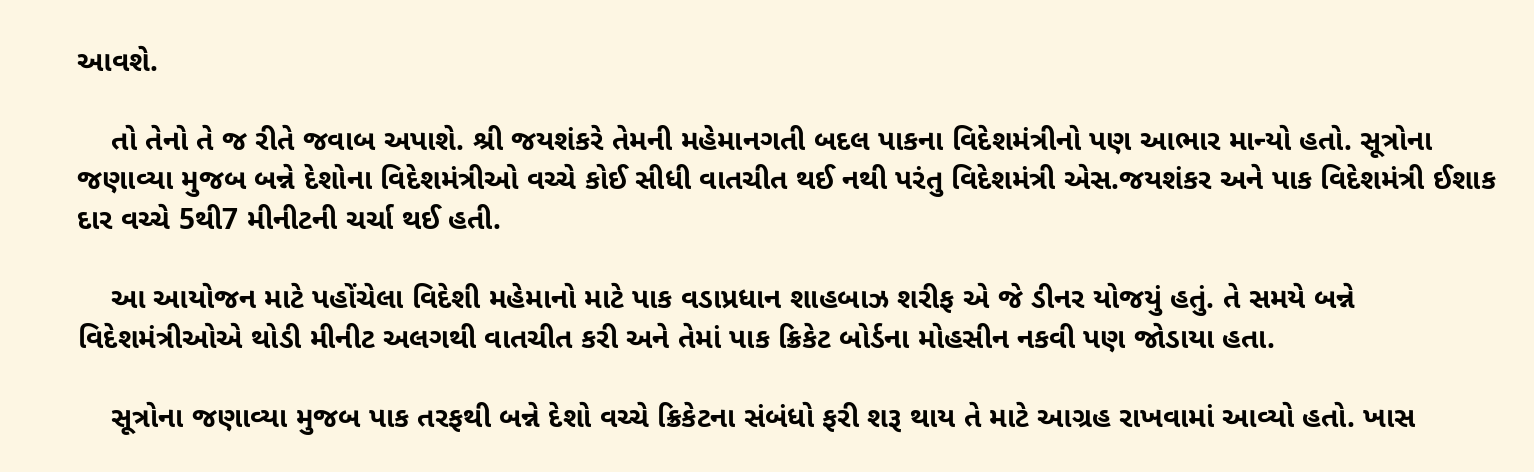આવશે.

    તો તેનો તે જ રીતે જવાબ અપાશે. શ્રી જયશંકરે તેમની મહેમાનગતી બદલ પાકના વિદેશમંત્રીનો પણ આભાર માન્યો હતો. સૂત્રોના જણાવ્યા મુજબ બન્ને દેશોના વિદેશમંત્રીઓ વચ્ચે કોઈ સીધી વાતચીત થઈ નથી પરંતુ વિદેશમંત્રી એસ.જયશંકર અને પાક વિદેશમંત્રી ઈશાક દાર વચ્ચે 5થી7 મીનીટની ચર્ચા થઈ હતી.

    આ આયોજન માટે પહોંચેલા વિદેશી મહેમાનો માટે પાક વડાપ્રધાન શાહબાઝ શરીફ એ જે ડીનર યોજયું હતું. તે સમયે બન્ને વિદેશમંત્રીઓએ થોડી મીનીટ અલગથી વાતચીત કરી અને તેમાં પાક ક્રિકેટ બોર્ડના મોહસીન નકવી પણ જોડાયા હતા.

    સૂત્રોના જણાવ્યા મુજબ પાક તરફથી બન્ને દેશો વચ્ચે ક્રિકેટના સંબંધો ફરી શરૂ થાય તે માટે આગ્રહ રાખવામાં આવ્યો હતો. ખાસ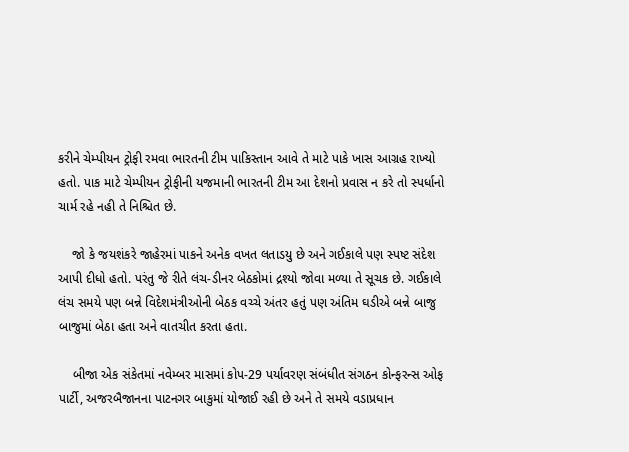કરીને ચેમ્પીયન ટ્રોફી રમવા ભારતની ટીમ પાકિસ્તાન આવે તે માટે પાકે ખાસ આગ્રહ રાખ્યો હતો. પાક માટે ચેમ્પીયન ટ્રોફીની યજમાની ભારતની ટીમ આ દેશનો પ્રવાસ ન કરે તો સ્પર્ધાનો ચાર્મ રહે નહી તે નિશ્ચિત છે.

    જો કે જયશંકરે જાહેરમાં પાકને અનેક વખત લતાડયુ છે અને ગઈકાલે પણ સ્પષ્ટ સંદેશ આપી દીધો હતો. પરંતુ જે રીતે લંચ-ડીનર બેઠકોમાં દ્રશ્યો જોવા મળ્યા તે સૂચક છે. ગઈકાલે લંચ સમયે પણ બન્ને વિદેશમંત્રીઓની બેઠક વચ્ચે અંતર હતું પણ અંતિમ ઘડીએ બન્ને બાજુ બાજુમાં બેઠા હતા અને વાતચીત કરતા હતા.

    બીજા એક સંકેતમાં નવેમ્બર માસમાં કોપ-29 પર્યાવરણ સંબંધીત સંગઠન કોન્ફરન્સ ઓફ પાર્ટી, અજરબૈજાનના પાટનગર બાકુમાં યોજાઈ રહી છે અને તે સમયે વડાપ્રધાન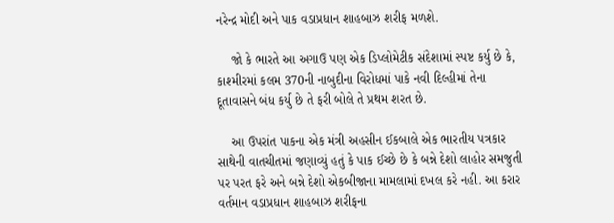નરેન્દ્ર મોદી અને પાક વડાપ્રધાન શાહબાઝ શરીફ મળશે.

    જો કે ભારતે આ અગાઉ પણ એક ડિપ્લોમેટીક સંદેશામાં સ્પષ્ટ કર્યુ છે કે, કાશ્મીરમાં કલમ 370ની નાબુદીના વિરોધમાં પાકે નવી દિલ્હીમાં તેના દૂતાવાસને બંધ કર્યુ છે તે ફરી બોલે તે પ્રથમ શરત છે.

    આ ઉપરાંત પાકના એક મંત્રી અહસીન ઈકબાલે એક ભારતીય પત્રકાર સાથેની વાતચીતમાં જણાવ્યું હતું કે પાક ઈચ્છે છે કે બન્ને દેશો લાહોર સમજુતી પર પરત ફરે અને બન્ને દેશો એકબીજાના મામલામાં દખલ કરે નહી. આ કરાર વર્તમાન વડાપ્રધાન શાહબાઝ શરીફના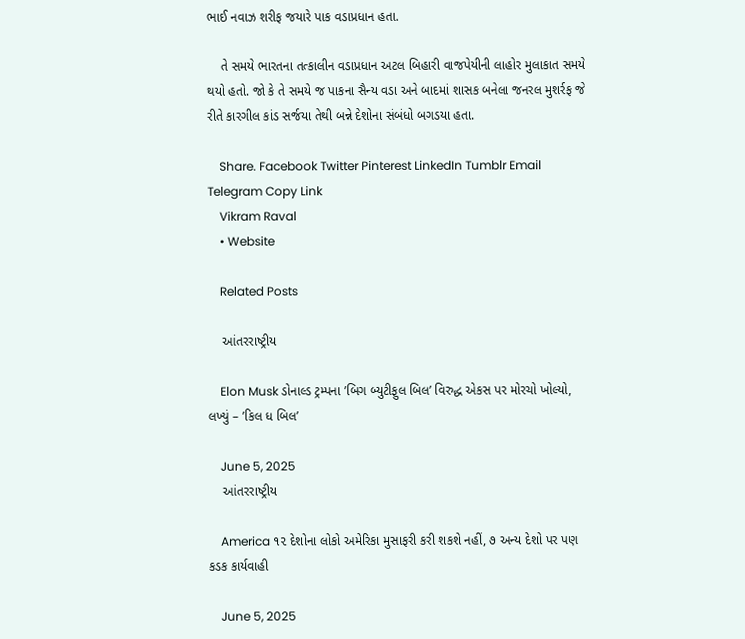ભાઈ નવાઝ શરીફ જયારે પાક વડાપ્રધાન હતા.

    તે સમયે ભારતના તત્કાલીન વડાપ્રધાન અટલ બિહારી વાજપેયીની લાહોર મુલાકાત સમયે થયો હતો. જો કે તે સમયે જ પાકના સૈન્ય વડા અને બાદમાં શાસક બનેલા જનરલ મુશર્રફ જે રીતે કારગીલ કાંડ સર્જયા તેથી બન્ને દેશોના સંબંધો બગડયા હતા.

    Share. Facebook Twitter Pinterest LinkedIn Tumblr Email Telegram Copy Link
    Vikram Raval
    • Website

    Related Posts

    આંતરરાષ્ટ્રીય

    Elon Musk ડોનાલ્ડ ટ્રમ્પના ’બિગ બ્યુટીફુલ બિલ’ વિરુદ્ધ એકસ પર મોરચો ખોલ્યો, લખ્યું – ’કિલ ધ બિલ’

    June 5, 2025
    આંતરરાષ્ટ્રીય

    America ૧૨ દેશોના લોકો અમેરિકા મુસાફરી કરી શકશે નહીં, ૭ અન્ય દેશો પર પણ કડક કાર્યવાહી

    June 5, 2025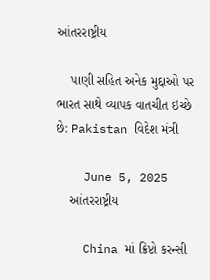આંતરરાષ્ટ્રીય

    પાણી સહિત અનેક મુદ્દાઓ પર ભારત સાથે વ્યાપક વાતચીત ઇચ્છે છે: Pakistan વિદેશ મંત્રી

    June 5, 2025
    આંતરરાષ્ટ્રીય

    China માં ક્રિપ્ટો કરન્સી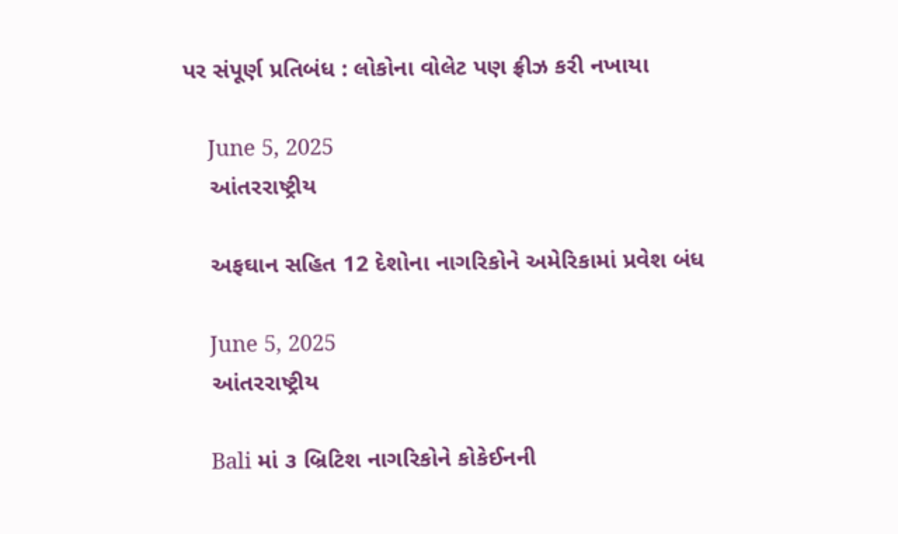પર સંપૂર્ણ પ્રતિબંધ : લોકોના વોલેટ પણ ફ્રીઝ કરી નખાયા

    June 5, 2025
    આંતરરાષ્ટ્રીય

    અફઘાન સહિત 12 દેશોના નાગરિકોને અમેરિકામાં પ્રવેશ બંધ

    June 5, 2025
    આંતરરાષ્ટ્રીય

    Bali માં ૩ બ્રિટિશ નાગરિકોને કોકેઈનની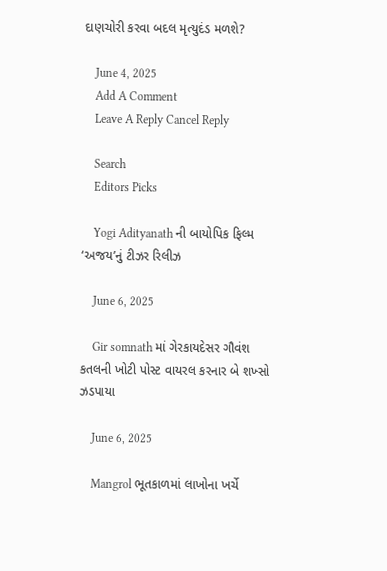દાણચોરી કરવા બદલ મૃત્યુદંડ મળશે?

    June 4, 2025
    Add A Comment
    Leave A Reply Cancel Reply

    Search
    Editors Picks

    Yogi Adityanath ની બાયોપિક ફિલ્મ ‘અજય’નું ટીઝર રિલીઝ

    June 6, 2025

    Gir somnath માં ગેરકાયદેસર ગૌવંશ કતલની ખોટી પોસ્ટ વાયરલ કરનાર બે શખ્સો ઝડપાયા

    June 6, 2025

    Mangrol ભૂતકાળમાં લાખોના ખર્ચે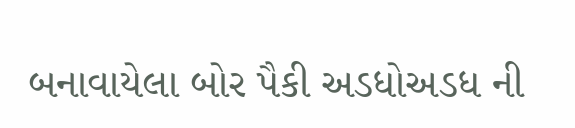બનાવાયેલા બોર પૈકી અડધોઅડધ ની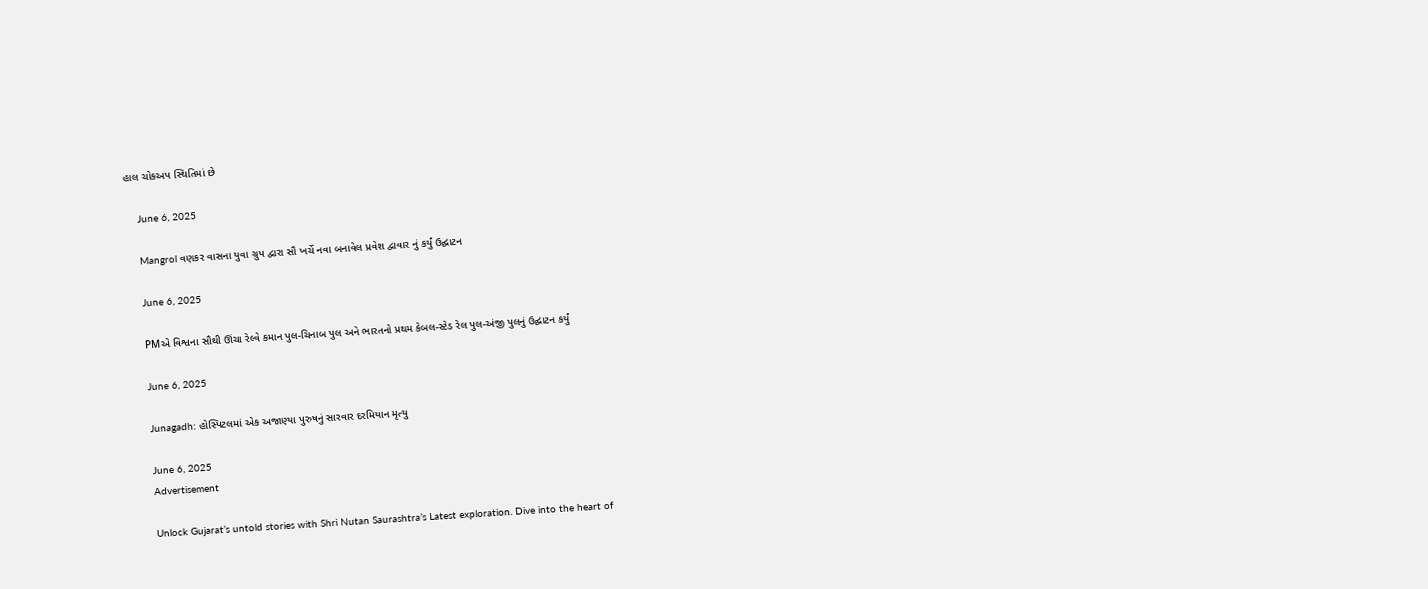હાલ ચોકઅપ સ્થિતિમાં છે

    June 6, 2025

    Mangrol વણકર વાસના યુવા ગ્રુપ દ્વારા સૌ ખર્ચે નવા બનાવેલ પ્રવેશ દ્વાવાર નું કર્યું ઉદ્ઘાટન

    June 6, 2025

    PMએ વિશ્વના સૌથી ઊંચા રેલ્વે કમાન પુલ-ચિનાબ પુલ અને ભારતનો પ્રથમ કેબલ-સ્ટેડ રેલ પુલ-અંજી પુલનું ઉદ્ઘાટન કર્યું

    June 6, 2025

    Junagadh: હોસ્પિટલમાં એક અજાણ્યા પુરુષનું સારવાર દરમિયાન મૃત્યુ

    June 6, 2025
    Advertisement

    Unlock Gujarat’s untold stories with Shri Nutan Saurashtra’s Latest exploration. Dive into the heart of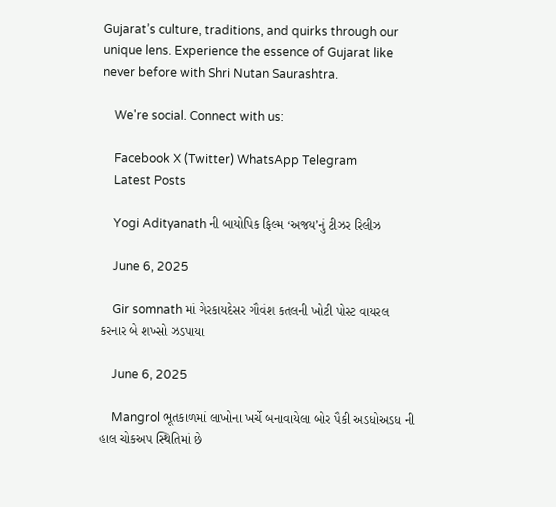Gujarat’s culture, traditions, and quirks through our unique lens. Experience the essence of Gujarat like never before with Shri Nutan Saurashtra.

    We're social. Connect with us:

    Facebook X (Twitter) WhatsApp Telegram
    Latest Posts

    Yogi Adityanath ની બાયોપિક ફિલ્મ ‘અજય’નું ટીઝર રિલીઝ

    June 6, 2025

    Gir somnath માં ગેરકાયદેસર ગૌવંશ કતલની ખોટી પોસ્ટ વાયરલ કરનાર બે શખ્સો ઝડપાયા

    June 6, 2025

    Mangrol ભૂતકાળમાં લાખોના ખર્ચે બનાવાયેલા બોર પૈકી અડધોઅડધ ની હાલ ચોકઅપ સ્થિતિમાં છે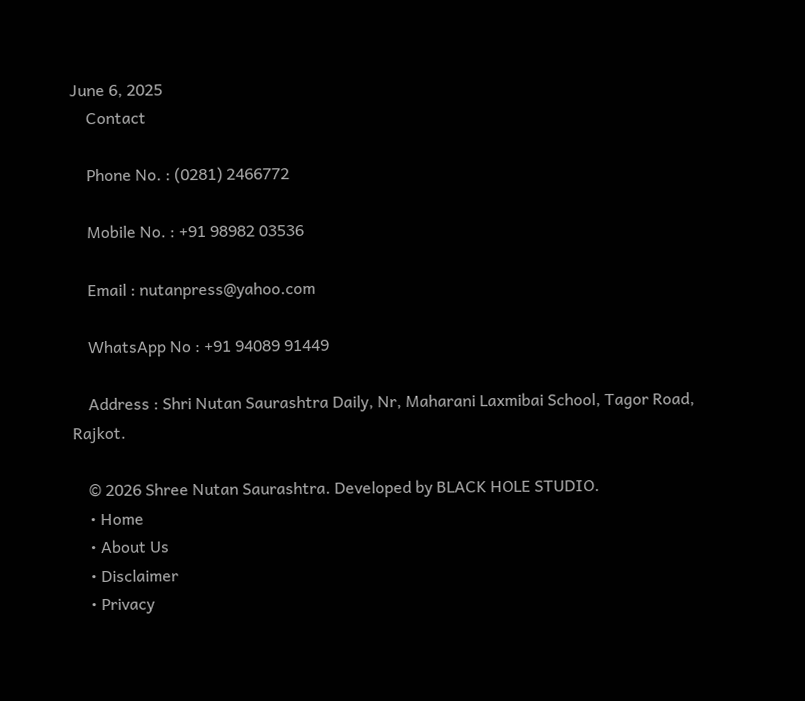June 6, 2025
    Contact

    Phone No. : (0281) 2466772

    Mobile No. : +91 98982 03536

    Email : nutanpress@yahoo.com

    WhatsApp No : +91 94089 91449

    Address : Shri Nutan Saurashtra Daily, Nr, Maharani Laxmibai School, Tagor Road, Rajkot.

    © 2026 Shree Nutan Saurashtra. Developed by BLACK HOLE STUDIO.
    • Home
    • About Us
    • Disclaimer
    • Privacy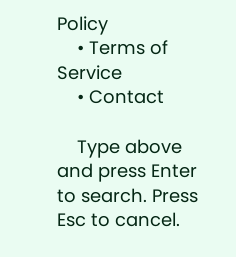Policy
    • Terms of Service
    • Contact

    Type above and press Enter to search. Press Esc to cancel.